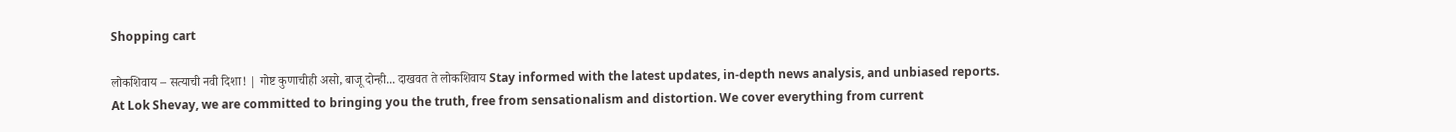Shopping cart

लोकशिवाय – सत्याची नवी दिशा! | गोष्ट कुणाचीही असो, बाजू दोन्ही... दाखवत ते लोकशिवाय Stay informed with the latest updates, in-depth news analysis, and unbiased reports. At Lok Shevay, we are committed to bringing you the truth, free from sensationalism and distortion. We cover everything from current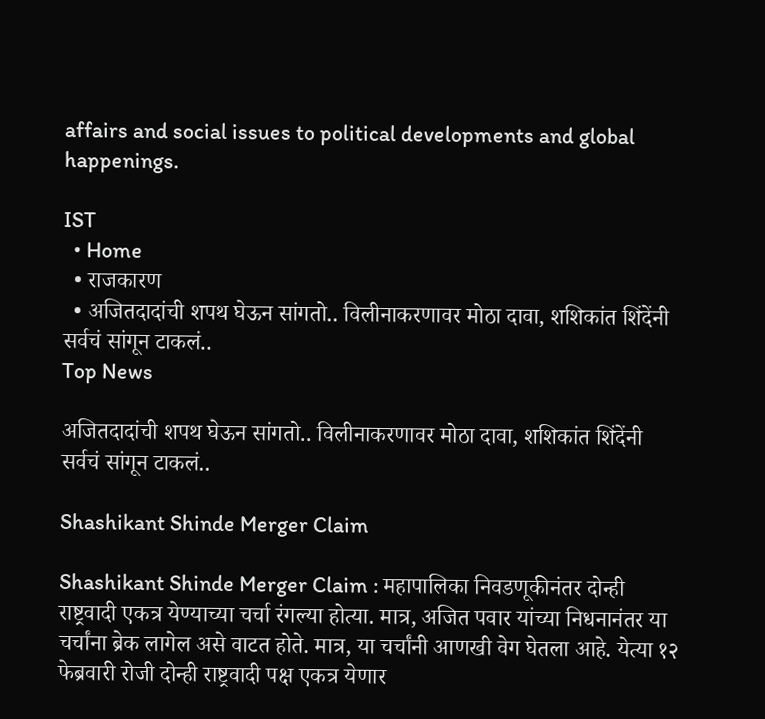affairs and social issues to political developments and global happenings.

IST
  • Home
  • राजकारण
  • अजितदादांची शपथ घेऊन सांगतो.. विलीनाकरणावर मोठा दावा, शशिकांत शिंदेंनी सर्वचं सांगून टाकलं..
Top News

अजितदादांची शपथ घेऊन सांगतो.. विलीनाकरणावर मोठा दावा, शशिकांत शिंदेंनी सर्वचं सांगून टाकलं..

Shashikant Shinde Merger Claim

Shashikant Shinde Merger Claim : महापालिका निवडणूकीनंतर दोन्ही राष्ट्रवादी एकत्र येण्याच्या चर्चा रंगल्या होत्या. मात्र, अजित पवार यांच्या निधनानंतर या चर्चांना ब्रेक लागेल असे वाटत होते. मात्र, या चर्चांनी आणखी वेग घेतला आहे. येत्या १२ फेब्रवारी रोजी दोन्ही राष्ट्रवादी पक्ष एकत्र येणार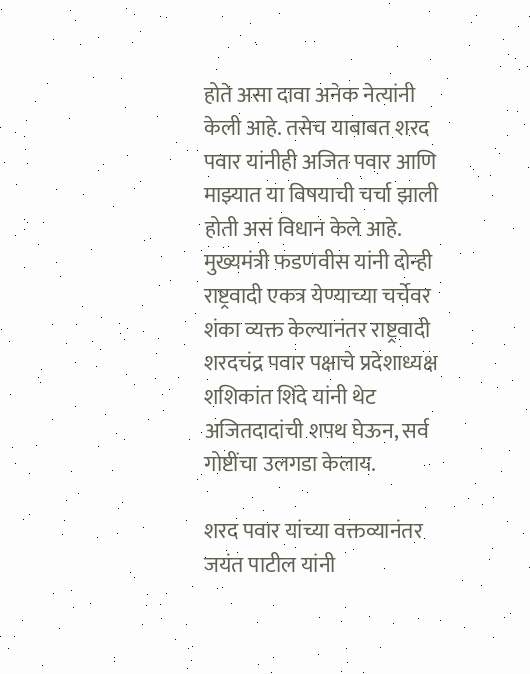होते असा दावा अनेक नेत्यांनी केली आहे. तसेच याबाबत शरद पवार यांनीही अजित पवार आणि माझ्यात या विषयाची चर्चा झाली होती असं विधान केले आहे. मुख्यमंत्री फडणवीस यांनी दोन्ही राष्ट्रवादी एकत्र येण्याच्या चर्चेवर शंका व्यक्त केल्यानंतर राष्ट्रवादी शरदचंद्र पवार पक्षाचे प्रदेशाध्यक्ष शशिकांत शिंदे यांनी थेट अजितदादांची शपथ घेऊन, सर्व गोष्टींचा उलगडा केलाय.

शरद पवार यांच्या वक्तव्यानंतर जयंत पाटील यांनी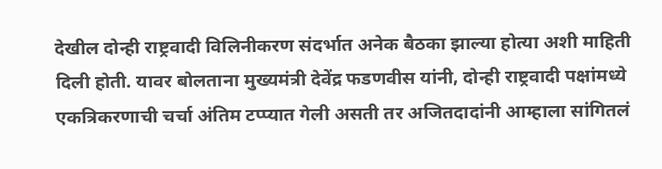देखील दोन्ही राष्ट्रवादी विलिनीकरण संदर्भात अनेक बैठका झाल्या होत्या अशी माहिती दिली होती. यावर बोलताना मुख्यमंत्री देवेंद्र फडणवीस यांनी, दोन्ही राष्ट्रवादी पक्षांमध्ये एकत्रिकरणाची चर्चा अंतिम टप्प्यात गेली असती तर अजितदादांनी आम्हाला सांगितलं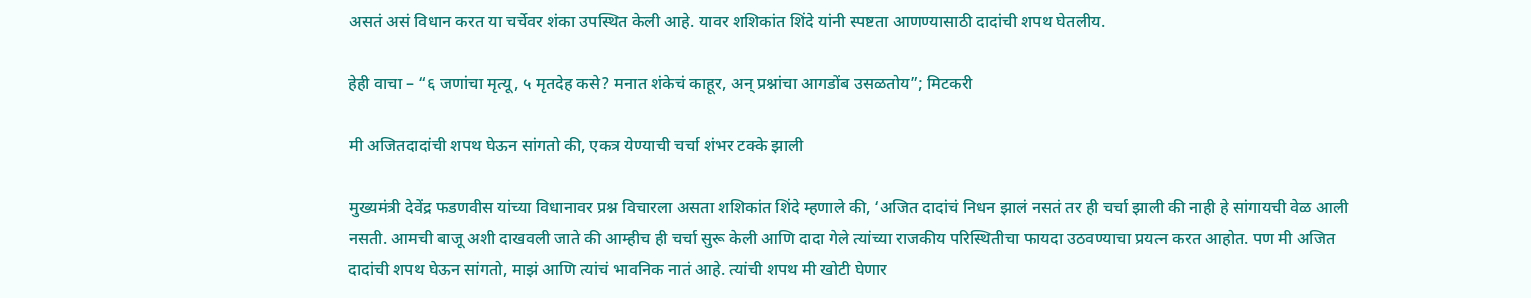असतं असं विधान करत या चर्चेवर शंका उपस्थित केली आहे. यावर शशिकांत शिंदे यांनी स्पष्टता आणण्यासाठी दादांची शपथ घेतलीय.

हेही वाचा – “६ जणांचा मृत्यू, ५ मृतदेह कसे? मनात शंकेचं काहूर, अन् प्रश्नांचा आगडोंब उसळतोय”; मिटकरी

मी अजितदादांची शपथ घेऊन सांगतो की, एकत्र येण्याची चर्चा शंभर टक्के झाली

मुख्यमंत्री देवेंद्र फडणवीस यांच्या विधानावर प्रश्न विचारला असता शशिकांत शिंदे म्हणाले की, ‘अजित दादांचं निधन झालं नसतं तर ही चर्चा झाली की नाही हे सांगायची वेळ आली नसती. आमची बाजू अशी दाखवली जाते की आम्हीच ही चर्चा सुरू केली आणि दादा गेले त्यांच्या राजकीय परिस्थितीचा फायदा उठवण्याचा प्रयत्न करत आहोत. पण मी अजित दादांची शपथ घेऊन सांगतो, माझं आणि त्यांचं भावनिक नातं आहे. त्यांची शपथ मी खोटी घेणार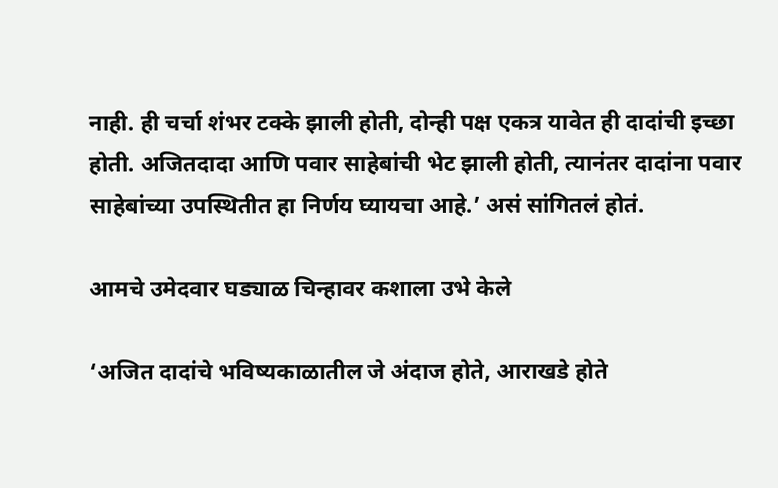नाही. ही चर्चा शंभर टक्के झाली होती, दोन्ही पक्ष एकत्र यावेत ही दादांची इच्छा होती. अजितदादा आणि पवार साहेबांची भेट झाली होती, त्यानंतर दादांना पवार साहेबांच्या उपस्थितीत हा निर्णय घ्यायचा आहे.’ असं सांगितलं होतं.

आमचे उमेदवार घड्याळ चिन्हावर कशाला उभे केले

‘अजित दादांचे भविष्यकाळातील जे अंदाज होते, आराखडे होते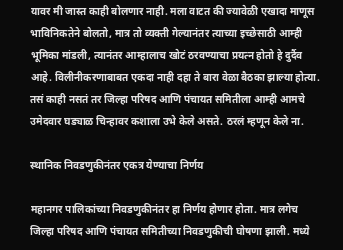यावर मी जास्त काही बोलणार नाही. मला वाटत की ज्यावेळी एखादा माणूस भाविनिकतेने बोलतो, मात्र तो व्यक्ती गेल्यानंतर त्याच्या इच्छेसाठी आम्ही भूमिका मांडली, त्यानंतर आम्हालाच खोटं ठरवण्याचा प्रयत्न होतो हे दुर्दैव आहे. विलीनीकरणाबाबत एकदा नाही दहा ते बारा वेळा बैठका झाल्या होत्या. तसं काही नसतं तर जिल्हा परिषद आणि पंचायत समितीला आम्ही आमचे उमेदवार घड्याळ चिन्हावर कशाला उभे केले असते. ठरलं म्हणून केले ना.

स्थानिक निवडणुकीनंतर एकत्र येण्याचा निर्णय

महानगर पालिकांच्या निवडणुकीनंतर हा निर्णय होणार होता. मात्र लगेच जिल्हा परिषद आणि पंचायत समितीच्या निवडणुकीची घोषणा झाली. मध्ये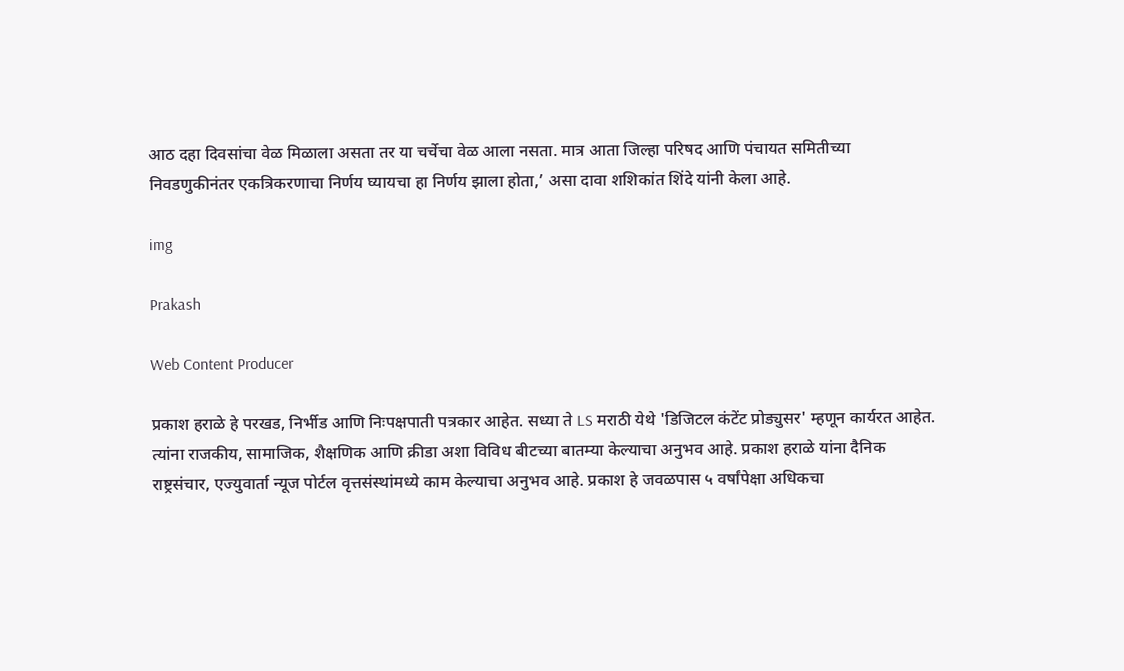आठ दहा दिवसांचा वेळ मिळाला असता तर या चर्चेचा वेळ आला नसता. मात्र आता जिल्हा परिषद आणि पंचायत समितीच्या निवडणुकीनंतर एकत्रिकरणाचा निर्णय घ्यायचा हा निर्णय झाला होता,’ असा दावा शशिकांत शिंदे यांनी केला आहे.

img

Prakash

Web Content Producer

प्रकाश हराळे हे परखड, निर्भीड आणि निःपक्षपाती पत्रकार आहेत. सध्या ते LS मराठी येथे 'डिजिटल कंटेंट प्रोड्युसर' म्हणून कार्यरत आहेत. त्यांना राजकीय, सामाजिक, शैक्षणिक आणि क्रीडा अशा विविध बीटच्या बातम्या केल्याचा अनुभव आहे. प्रकाश हराळे यांना दैनिक राष्ट्रसंचार, एज्युवार्ता न्यूज पोर्टल वृत्तसंस्थांमध्ये काम केल्याचा अनुभव आहे. प्रकाश हे जवळपास ५ वर्षांपेक्षा अधिकचा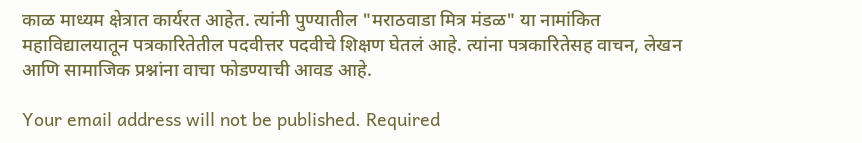काळ माध्यम क्षेत्रात कार्यरत आहेत. त्यांनी पुण्यातील "मराठवाडा मित्र मंडळ" या नामांकित महाविद्यालयातून पत्रकारितेतील पदवीत्तर पदवीचे शिक्षण घेतलं आहे. त्यांना पत्रकारितेसह वाचन, लेखन आणि सामाजिक प्रश्नांना वाचा फोडण्याची आवड आहे.

Your email address will not be published. Required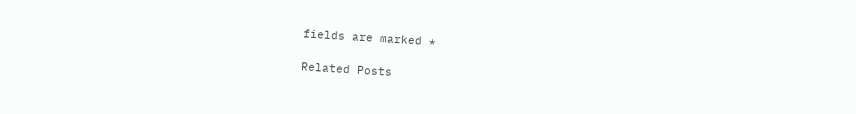fields are marked *

Related Posts